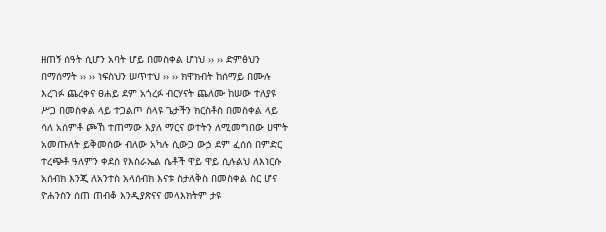ዘጠኝ ሰዓት ሲሆን አባት ሆይ በመስቀል ሆነህ ›› ›› ድምፅህን በማሰማት ›› ›› ነፍስህን ሠጥተህ ›› ›› ክዋክብት ከሰማይ በሙሉ እረገፉ ጨረቀና ፀሐይ ደም አጎረፉ ብርሃናት ጨለሙ ከሠው ተለያዩ ሥጋ በመስቀል ላይ ተጋልጦ ስላዩ ጌታችን ክርስቶስ በመስቀል ላይ ሳለ አሰምቶ ጮኸ ተጠማው እያለ ማርና ወተትን ለሚመግበው ሀሞት አመጡለት ይቅመሰው ብለው አካሉ ሲውጋ ውኃ ደም ፈሰሰ በምድር ተረጭቶ ዓለምን ቀደሰ የእስራኤል ሴቶች ዋይ ዋይ ሲሉልህ ለእነርሱ አሰብክ እንጂ ለአንተስ አላሰብክ እናቱ ስታለቅስ በመስቀል ስር ሆና ዮሐንስን ሰጠ ጠብቆ እንዲያጽናና መላእክትም ታዩ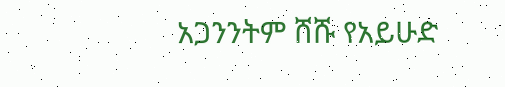አጋንንትም ሸሹ የአይሁድ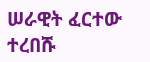ሠራዊት ፈርተው ተረበሹ